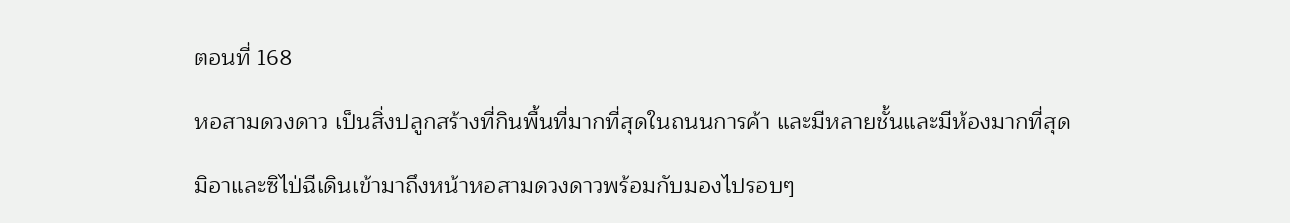ตอนที่ 168

หอสามดวงดาว เป็นสิ่งปลูกสร้างที่กินพื้นที่มากที่สุดในถนนการค้า และมีหลายชั้นและมีห้องมากที่สุด

มิอาและซิไป่ฉีเดินเข้ามาถึงหน้าหอสามดวงดาวพร้อมกับมองไปรอบๆ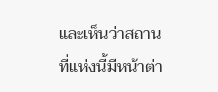และเห็นว่าสถานที่แห่งนี้มีหน้าต่า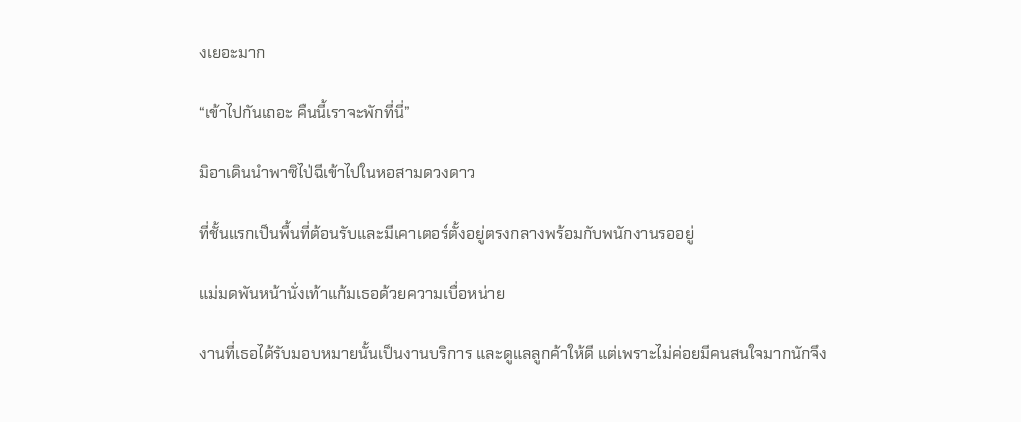งเยอะมาก

“เข้าไปกันเถอะ คืนนี้เราจะพักที่นี่”

มิอาเดินนำพาซิไป่ฉีเข้าไปในหอสามดวงดาว

ที่ชั้นแรกเป็นพื้นที่ต้อนรับและมีเคาเตอร์ตั้งอยู่ตรงกลางพร้อมกับพนักงานรออยู่

แม่มดพันหน้านั่งเท้าแก้มเธอด้วยความเบื่อหน่าย

งานที่เธอได้รับมอบหมายนั้นเป็นงานบริการ และดูแลลูกค้าให้ดี แต่เพราะไม่ค่อยมีคนสนใจมากนักจึง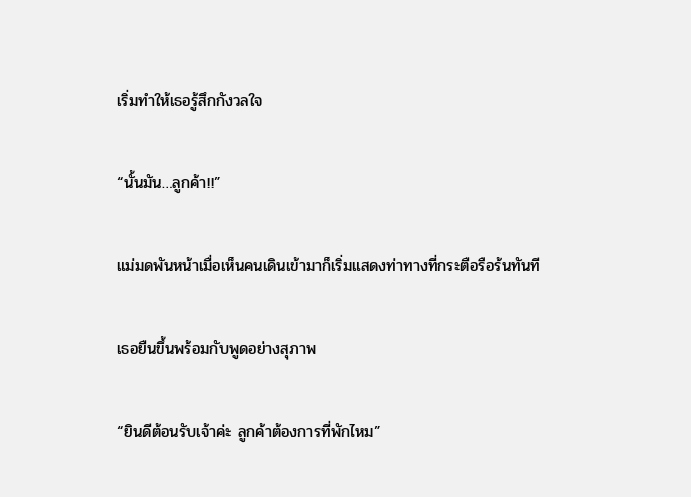เริ่มทำให้เธอรู้สึกกังวลใจ

“นั้นมัน…ลูกค้า!!”

แม่มดพันหน้าเมื่อเห็นคนเดินเข้ามาก็เริ่มแสดงท่าทางที่กระตือรือร้นทันที

เธอยืนขึ้นพร้อมกับพูดอย่างสุภาพ

“ยินดีต้อนรับเจ้าค่ะ ลูกค้าต้องการที่พักไหม”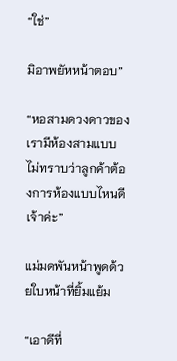“ใช่”

มิอาพยัหหน้าตอบ”

“หอสามดวงดาวของเรามีห้องสามแบบ ไม่ทราบว่าลูกค้าต้องการห้องแบบไหนดีเจ้าค่ะ”

แม่มดพันหน้าพูดด้วยใบหน้าที่ยิ้มแย้ม

“เอาดีที่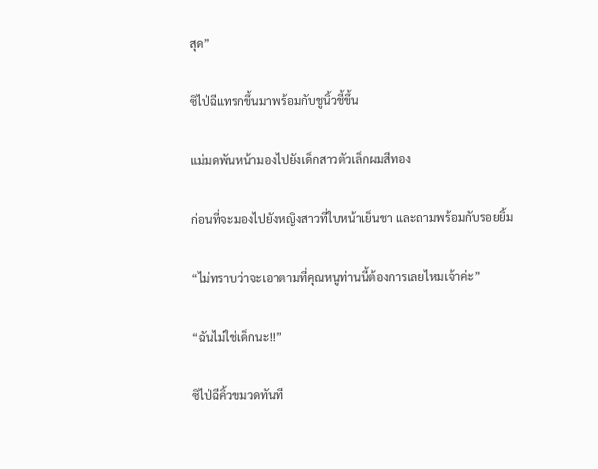สุด”

ซิไป่ฉีแทรกขึ้นมาพร้อมกับชูนิ้วชี้ขึ้น

แม่มดพันหน้ามองไปยังเด็กสาวตัวเล็กผมสีทอง

ก่อนที่จะมองไปยังหญิงสาวที่ใบหน้าเย็นชา และถามพร้อมกับรอยยิ้ม

“ไม่ทราบว่าจะเอาตามที่คุณหนูท่านนี้ต้องการเลยไหมเจ้าค่ะ”

“ฉันไม่ใช่เด็กนะ!!”

ซิไป่ฉีคิ้วขมวดทันที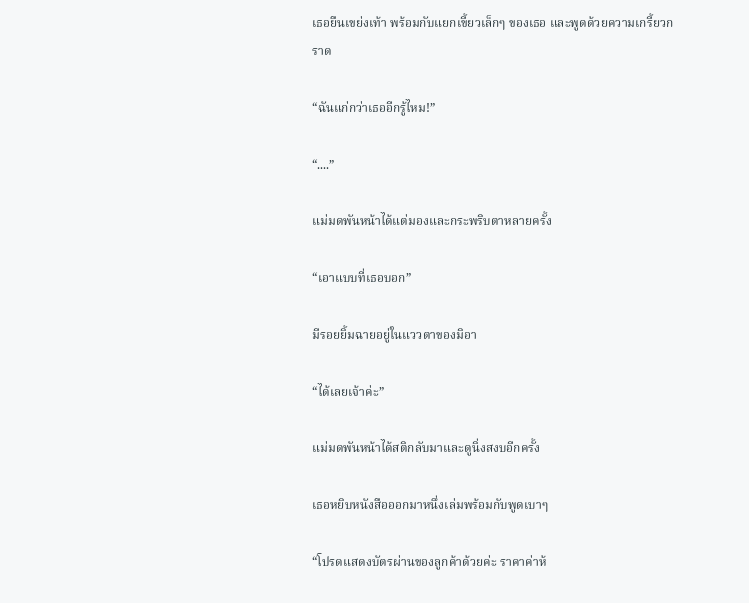เธอยืนเขย่งเท้า พร้อมกับแยกเขี้ยวเล็กๆ ของเธอ และพูดด้วยความเกรี้ยวกราด

“ฉันแก่กว่าเธออีกรู้ไหม!”

“....”

แม่มดพันหน้าได้แต่มองและกระพริบตาหลายครั้ง

“เอาแบบที่เธอบอก”

มีรอยยิ้มฉายอยู่ในแววตาของมิอา

“ได้เลยเจ้าค่ะ”

แม่มดพันหน้าได้สติกลับมาและดูนิ่งสงบอีกครั้ง

เธอหยิบหนังสือออกมาหนึ่งเล่มพร้อมกับพูดเบาๆ

“โปรดแสดงบัตรผ่านของลูกค้าด้วยค่ะ ราคาค่าห้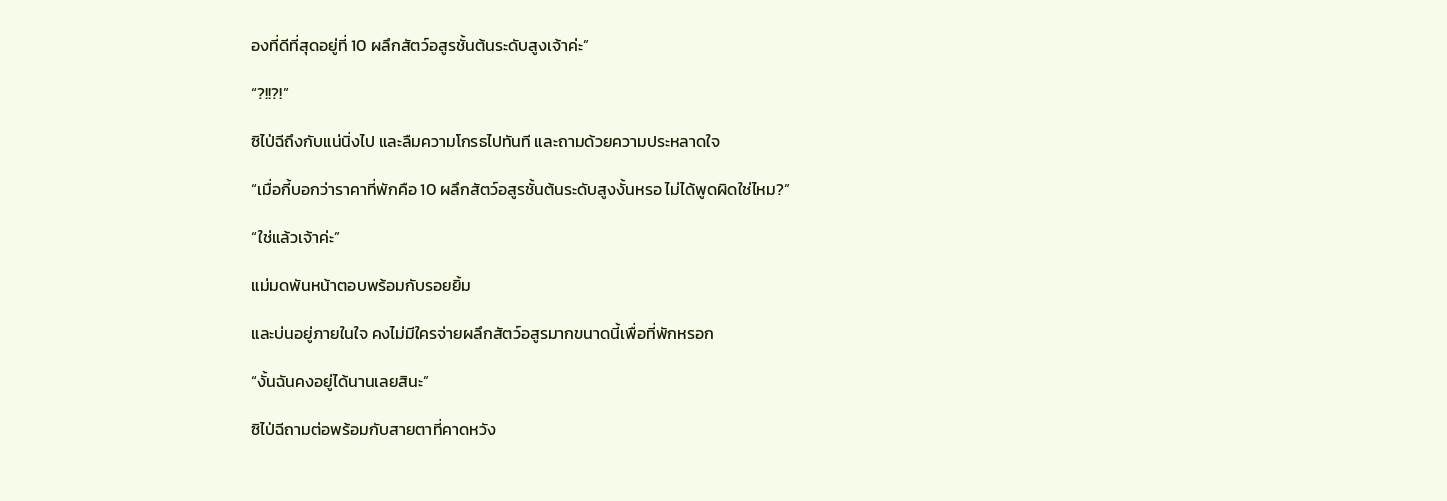องที่ดีที่สุดอยู่ที่ 10 ผลึกสัตว์อสูรชั้นต้นระดับสูงเจ้าค่ะ”

“?!!?!”

ซิไป่ฉีถึงกับแน่นิ่งไป และลืมความโกรธไปทันที และถามด้วยความประหลาดใจ

“เมื่อกี้บอกว่าราคาที่พักคือ 10 ผลึกสัตว์อสูรชั้นต้นระดับสูงงั้นหรอ ไม่ได้พูดผิดใช่ไหม?”

“ใช่แล้วเจ้าค่ะ”

แม่มดพันหน้าตอบพร้อมกับรอยยิ้ม

และบ่นอยู่ภายในใจ คงไม่มีใครจ่ายผลึกสัตว์อสูรมากขนาดนี้เพื่อที่พักหรอก

“งั้นฉันคงอยู่ได้นานเลยสินะ”

ซิไป่ฉีถามต่อพร้อมกับสายตาที่คาดหวัง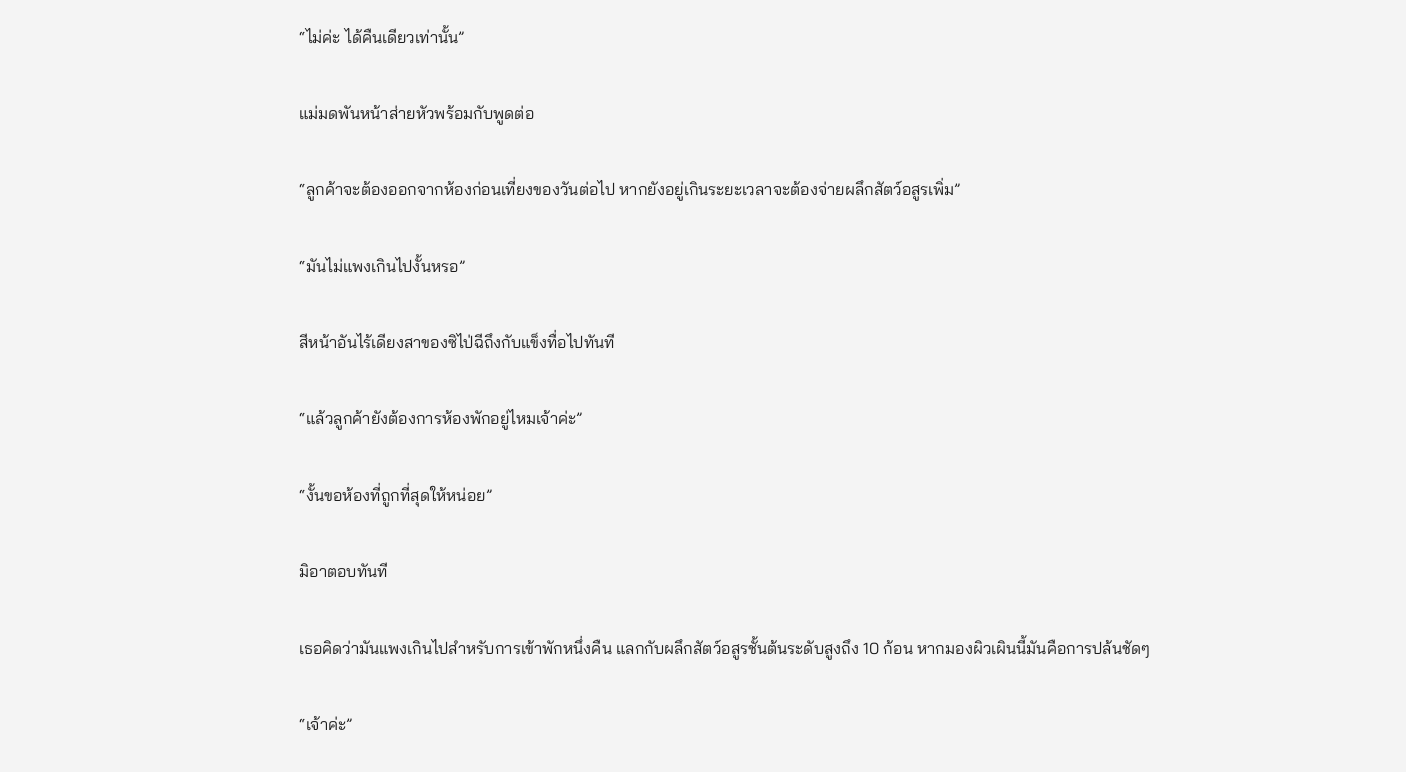“ไม่ค่ะ ได้คืนเดียวเท่านั้น”

แม่มดพันหน้าส่ายหัวพร้อมกับพูดต่อ

“ลูกค้าจะต้องออกจากห้องก่อนเที่ยงของวันต่อไป หากยังอยู่เกินระยะเวลาจะต้องจ่ายผลึกสัตว์อสูรเพิ่ม”

“มันไม่แพงเกินไปงั้นหรอ”

สีหน้าอันไร้เดียงสาของซิไป่ฉีถึงกับแข็งทื่อไปทันที

“แล้วลูกค้ายังต้องการห้องพักอยู่ไหมเจ้าค่ะ”

“งั้นขอห้องที่ถูกที่สุดให้หน่อย”

มิอาตอบทันที

เธอคิดว่ามันแพงเกินไปสำหรับการเข้าพักหนึ่งคืน แลกกับผลึกสัตว์อสูรชั้นต้นระดับสูงถึง 10 ก้อน หากมองผิวเผินนี้มันคือการปล้นชัดๆ

“เจ้าค่ะ”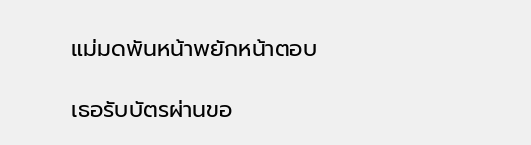แม่มดพันหน้าพยักหน้าตอบ

เธอรับบัตรผ่านขอ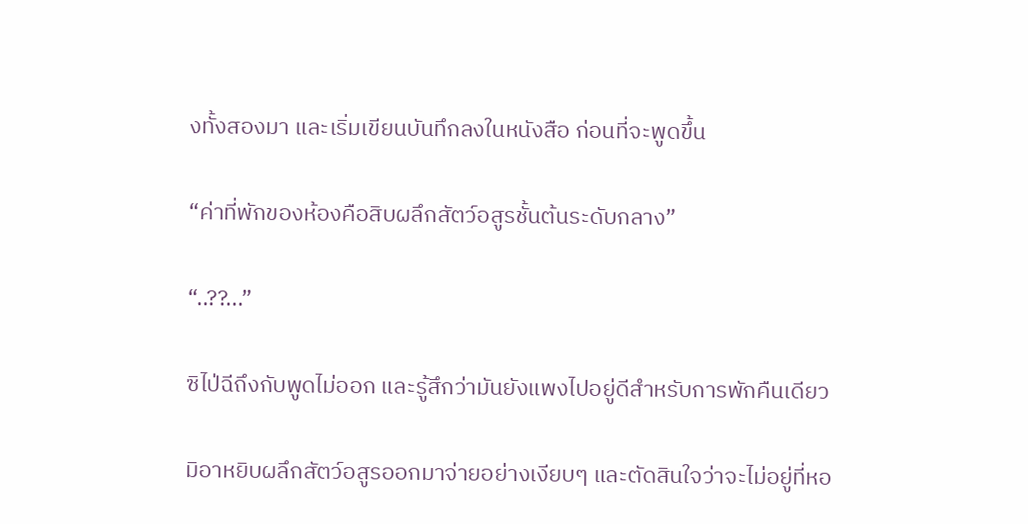งทั้งสองมา และเริ่มเขียนบันทึกลงในหนังสือ ก่อนที่จะพูดขึ้น

“ค่าที่พักของห้องคือสิบผลึกสัตว์อสูรชั้นต้นระดับกลาง”

“..??...”

ซิไป่ฉีถึงกับพูดไม่ออก และรู้สึกว่ามันยังแพงไปอยู่ดีสำหรับการพักคืนเดียว

มิอาหยิบผลึกสัตว์อสูรออกมาจ่ายอย่างเงียบๆ และตัดสินใจว่าจะไม่อยู่ที่หอ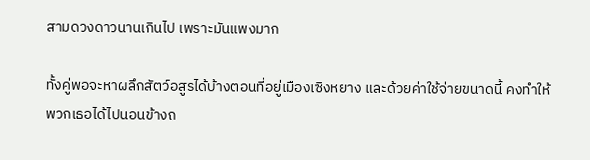สามดวงดาวนานเกินไป เพราะมันแพงมาก

ทั้งคู่พอจะหาผลึกสัตว์อสูรได้บ้างตอนที่อยู่เมืองเซิงหยาง และด้วยค่าใช้จ่ายขนาดนี้ คงทำให้พวกเธอได้ไปนอนข้างถ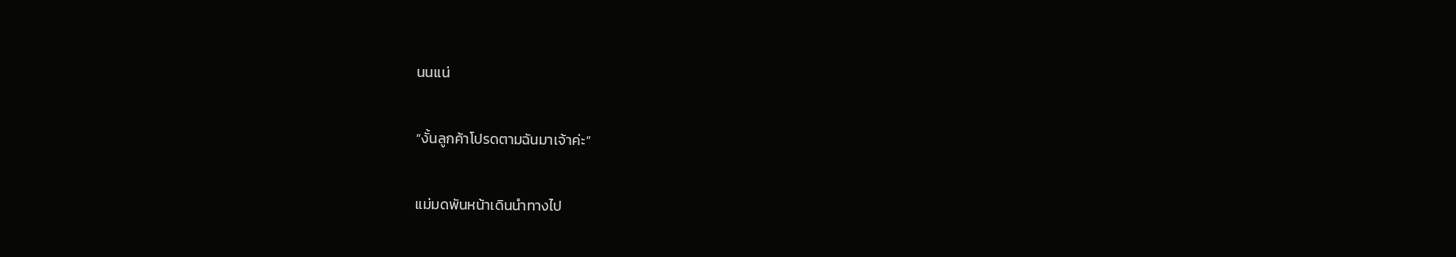นนแน่

“งั้นลูกค้าโปรดตามฉันมาเจ้าค่ะ”

แม่มดพันหน้าเดินนำทางไป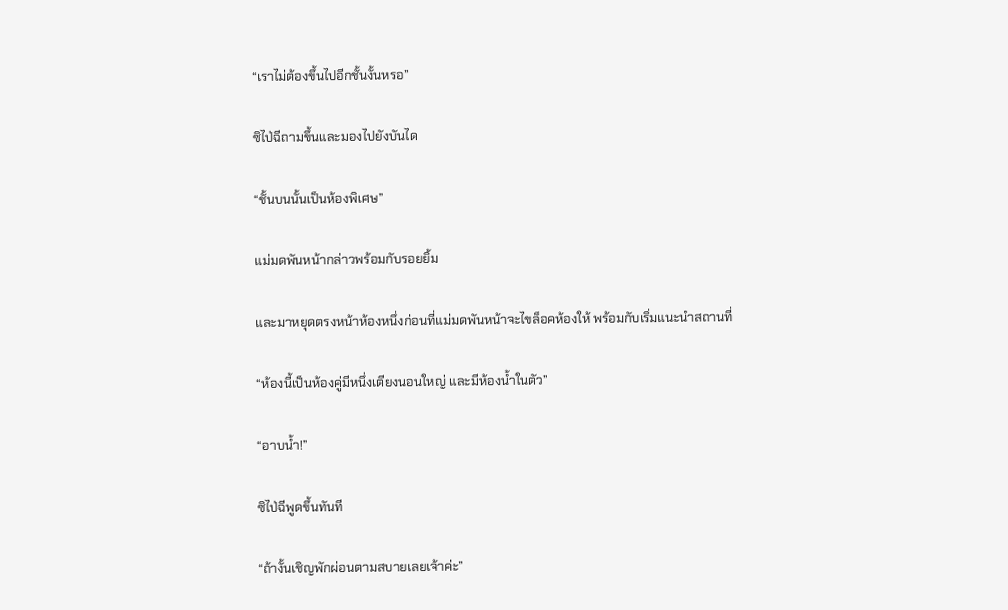“เราไม่ต้องขึ้นไปอีกชั้นงั้นหรอ”

ซิไป่ฉีถามขึ้นและมองไปยังบันได

“ชั้นบนนั้นเป็นห้องพิเศษ”

แม่มดพันหน้ากล่าวพร้อมกับรอยยิ้ม

และมาหยุดตรงหน้าห้องหนึ่งก่อนที่แม่มดพันหน้าจะไขล็อคห้องให้ พร้อมกับเริ่มแนะนำสถานที่

“ห้องนี้เป็นห้องคู่มีหนึ่งเตียงนอนใหญ่ และมีห้องน้ำในตัว”

“อาบน้ำ!”

ซิไป่ฉีพูดขึ้นทันที

“ถ้างั้นเชิญพักผ่อนตามสบายเลยเจ้าค่ะ”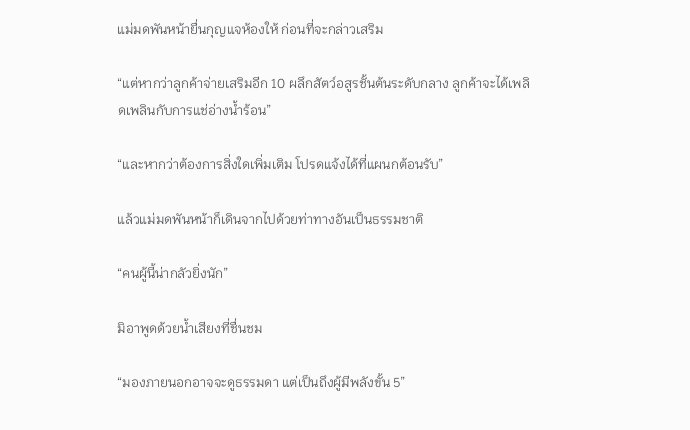แม่มดพันหน้ายื่นกุญแจห้องให้ ก่อนที่จะกล่าวเสริม

“แต่หากว่าลูกค้าจ่ายเสริมอีก 10 ผลึกสัตว์อสูรชั้นต้นระดับกลาง ลูกค้าจะได้เพลิดเพลินกับการแช่อ่างน้ำร้อน”

“และหากว่าต้องการสิ่งใดเพิ่มเติม โปรดแจ้งได้ที่แผนกต้อนรับ”

แล้วแม่มดพันหน้าก็เดินจากไปด้วยท่าทางอันเป็นธรรมชาติ

“คนผู้นี้น่ากลัวยิ่งนัก”

มิอาพูดด้วยน้ำเสียงที่ชื่นชม

“มองภายนอกอาจจะดูธรรมดา แต่เป็นถึงผู้มีพลังขั้น 5”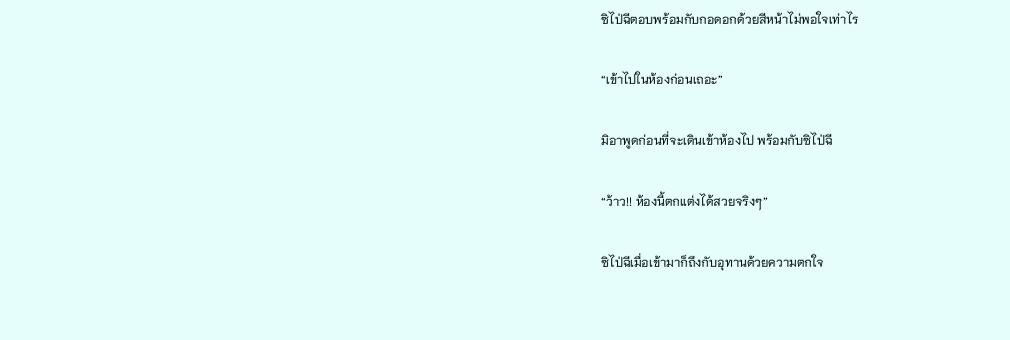ซิไป่ฉีตอบพร้อมกับกอดอกด้วยสีหน้าไม่พอใจเท่าไร

“เข้าไปในห้องก่อนเถอะ”

มิอาพูดก่อนที่จะเดินเข้าห้องไป พร้อมกับซิไป่ฉี

“ว้าว!! ห้องนี้ตกแต่งได้สวยจริงๆ”

ซิไป่ฉีเมื่อเข้ามาก็ถึงกับอุทานด้วยความตกใจ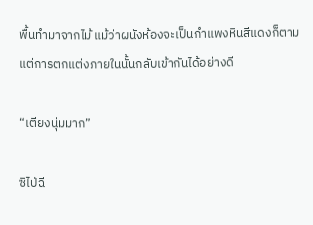พื้นทำมาจากไม้ แม้ว่าผนังห้องจะเป็นกำแพงหินสีแดงก็ตาม แต่การตกแต่งภายในนั้นกลับเข้ากันได้อย่างดี

“เตียงนุ่มมาก”

ซิไป่ฉี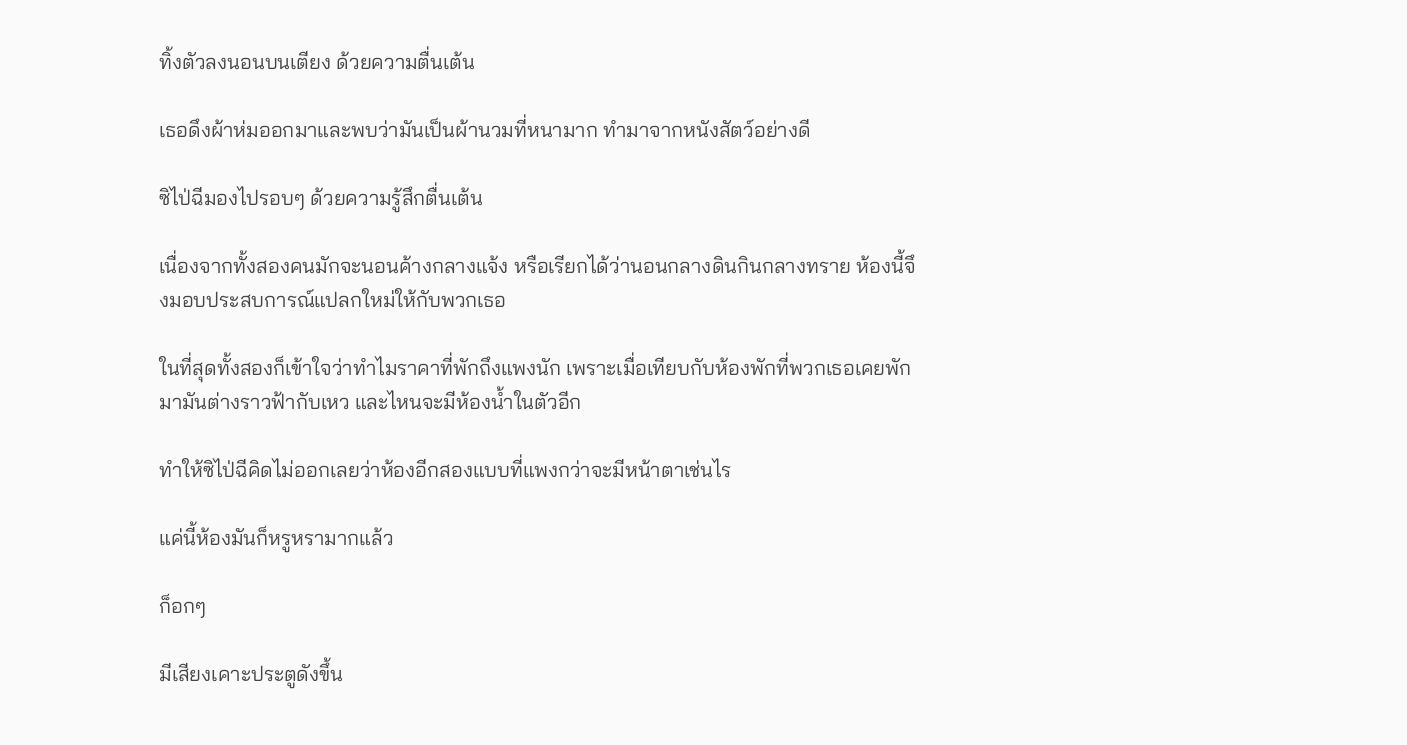ทิ้งตัวลงนอนบนเตียง ด้วยความตื่นเต้น

เธอดึงผ้าห่มออกมาและพบว่ามันเป็นผ้านวมที่หนามาก ทำมาจากหนังสัตว์อย่างดี

ซิไป่ฉีมองไปรอบๆ ด้วยความรู้สึกตื่นเต้น

เนื่องจากทั้งสองคนมักจะนอนค้างกลางแจ้ง หรือเรียกได้ว่านอนกลางดินกินกลางทราย ห้องนี้จึงมอบประสบการณ์แปลกใหม่ให้กับพวกเธอ

ในที่สุดทั้งสองก็เข้าใจว่าทำไมราคาที่พักถึงแพงนัก เพราะเมื่อเทียบกับห้องพักที่พวกเธอเคยพักมามันต่างราวฟ้ากับเหว และไหนจะมีห้องน้ำในตัวอีก

ทำให้ซิไป่ฉีคิดไม่ออกเลยว่าห้องอีกสองแบบที่แพงกว่าจะมีหน้าตาเช่นไร

แค่นี้ห้องมันก็หรูหรามากแล้ว

ก็อกๆ

มีเสียงเคาะประตูดังขึ้น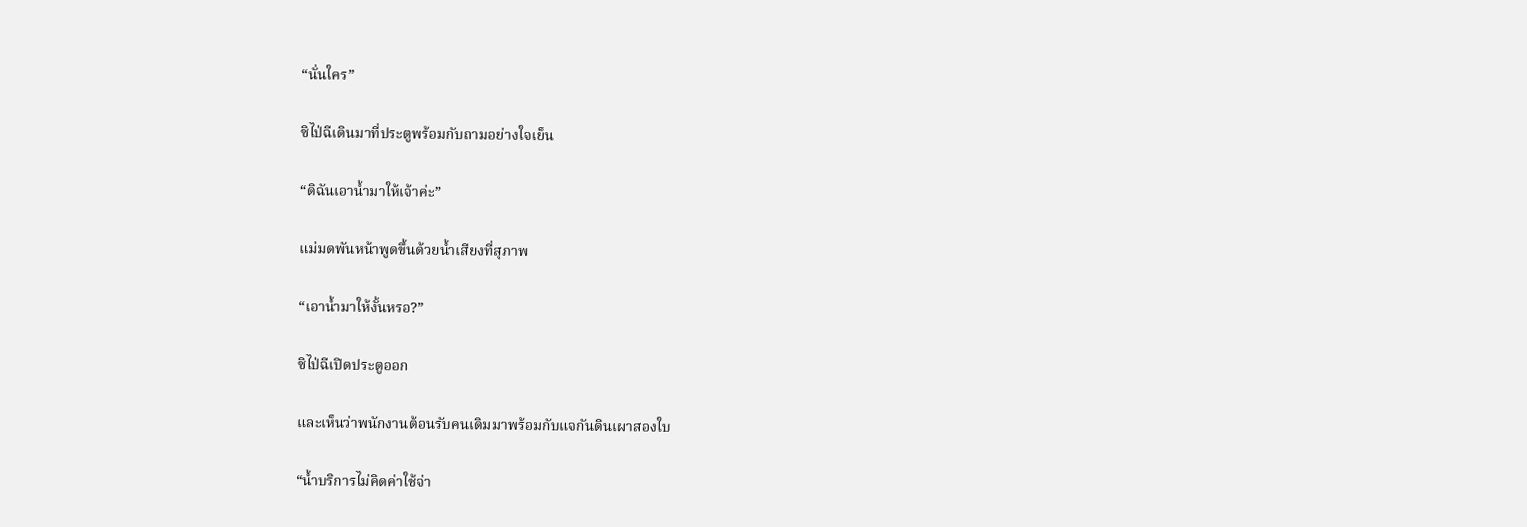“นั่นใคร”

ซิไป่ฉีเดินมาที่ประตูพร้อมกับถามอย่างใจเย็น

“ดิฉันเอาน้ำมาให้เจ้าค่ะ”

แม่มดพันหน้าพูดขึ้นด้วยน้ำเสียงที่สุภาพ

“เอาน้ำมาให้งั้นหรอ?”

ซิไป่ฉีเปิดประตูออก

และเห็นว่าพนักงานต้อนรับคนเดิมมาพร้อมกับแจกันดินเผาสองใบ

“น้ำบริการไม่คิดค่าใช้จ่า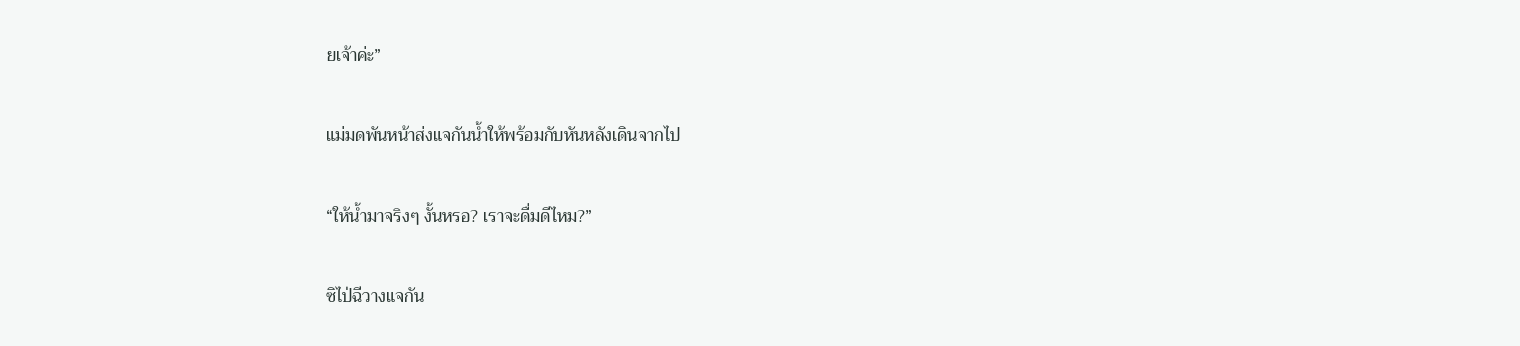ยเจ้าค่ะ”

แม่มดพันหน้าส่งแจกันน้ำให้พร้อมกับหันหลังเดินจากไป

“ให้น้ำมาจริงๆ งั้นหรอ? เราจะดื่มดีไหม?”

ซิไป่ฉีวางแจกัน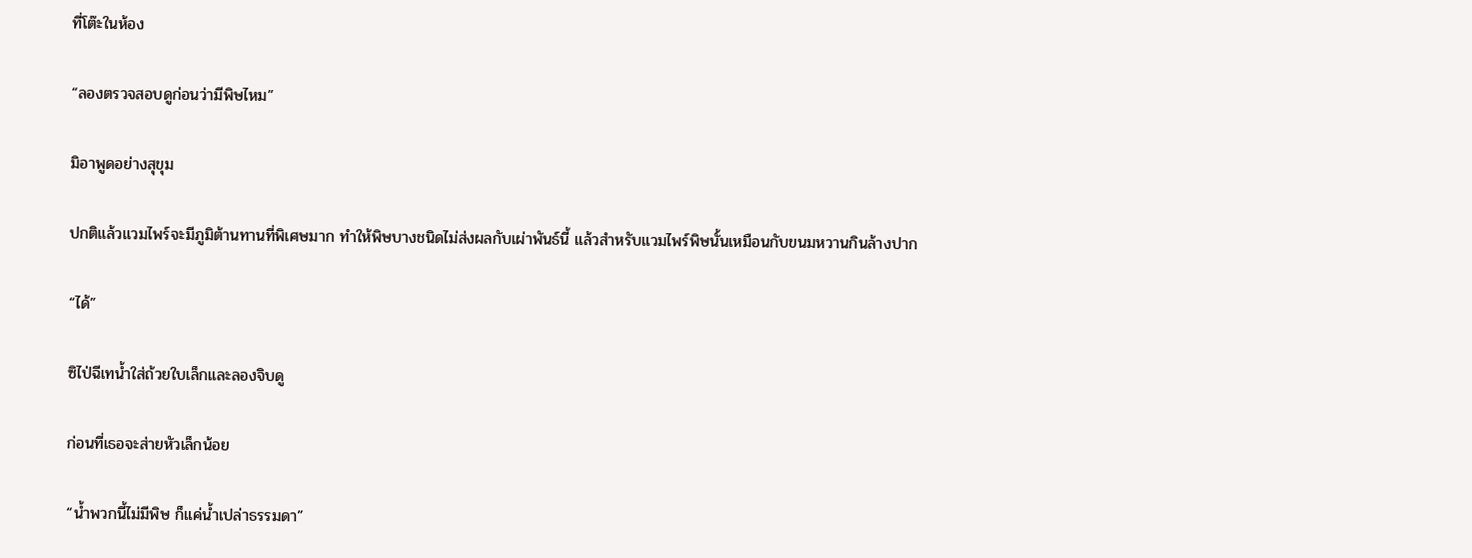ที่โต๊ะในห้อง

“ลองตรวจสอบดูก่อนว่ามีพิษไหม”

มิอาพูดอย่างสุขุม

ปกติแล้วแวมไพร์จะมีภูมิต้านทานที่พิเศษมาก ทำให้พิษบางชนิดไม่ส่งผลกับเผ่าพันธ์นี้ แล้วสำหรับแวมไพร์พิษนั้นเหมือนกับขนมหวานกินล้างปาก

“ได้”

ซิไป่ฉีเทน้ำใส่ถ้วยใบเล็กและลองจิบดู

ก่อนที่เธอจะส่ายหัวเล็กน้อย

“น้ำพวกนี้ไม่มีพิษ ก็แค่น้ำเปล่าธรรมดา”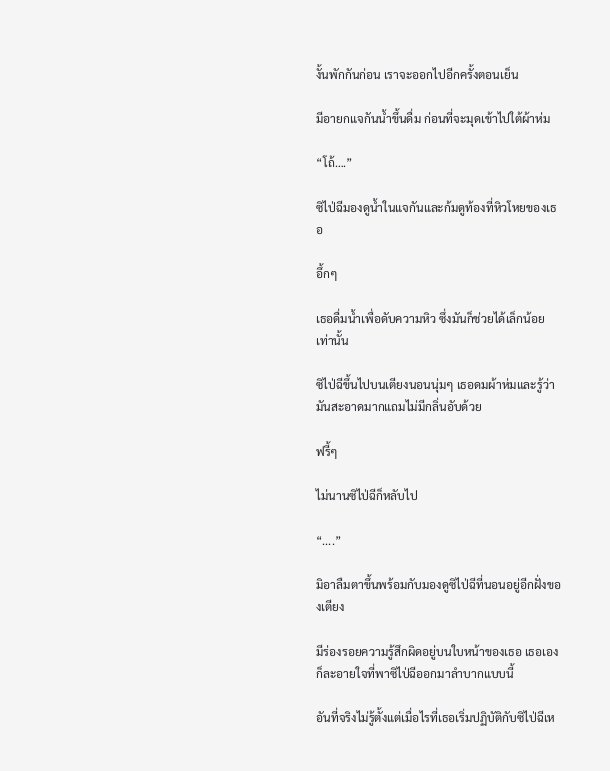งั้นพักกันก่อน เราจะออกไปอีกครั้งตอนเย็น

มีอายกแจกันน้ำขึ้นดื่ม ก่อนที่จะมุดเข้าไปใต้ผ้าห่ม

“โถ้….”

ซิไป่ฉีมองดูน้ำในแจกันและก้มดูท้องที่หิวโหยของเธอ

อึ้กๆ

เธอดื่มน้ำเพื่อดับความหิว ซึ่งมันก็ช่วยได้เล็กน้อยเท่านั้น

ซิไป่ฉีขึ้นไปบนเตียงนอนนุ่มๆ เธอดมผ้าห่มและรู้ว่ามันสะอาดมากแถมไม่มีกลิ่นอับด้วย

ฟรี้ๆ

ไม่นานซิไป่ฉีก็หลับไป

“....”

มิอาลืมตาขึ้นพร้อมกับมองดูซิไป่ฉีที่นอนอยู่อีกฝั่งของเตียง

มีร่องรอยความรู้สึกผิดอยู่บนใบหน้าของเธอ เธอเองก็ละอายใจที่พาซิไป่ฉีออกมาลำบากแบบนี้

อันที่จริงไม่รู้ตั้งแต่เมื่อไรที่เธอเริ่มปฏิบัติกับซิไป่ฉีเห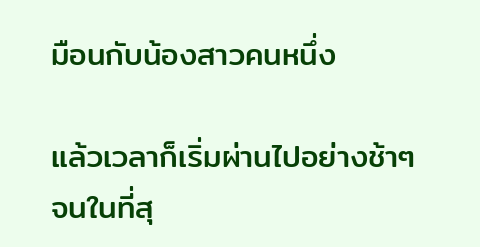มือนกับน้องสาวคนหนึ่ง

แล้วเวลาก็เริ่มผ่านไปอย่างช้าๆ จนในที่สุ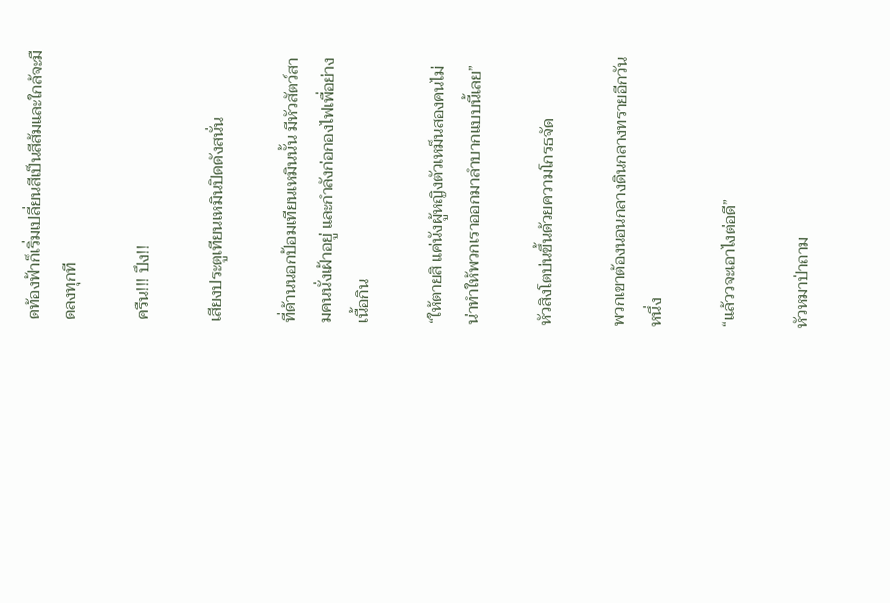ดท้องฟ้าก็เริ่มเปลี่ยนสีเป็นสีส้มและใกล้จะมืดลงทุกที

ครืน!!! ปึง!!

เสียงประตูเทียนเหมินปิดดังสนั่น

ที่ด้านนอกป้อมเทียนเหมินนั้น มีหัวสัตว์สามคนนั่งเฝ้าอยู่ และกำลังก่อกองไฟเพื่อย่างเนื้อกิน

“ให้ตายสิ แค่นังผู้หญิงตัวเหม็นสองคนไม่น่าทำให้พวกเราออกมาลำบากแบบนี้เลย”

หัวสิงโตบ่นขึ้นด้วยความโกรธจัด

พวกเขาต้องนอนกลางดินกลางทรายอีกวันหนึ่ง

“แล้ววจะเอาไงต่อดี”

หัวหมาป่าถาม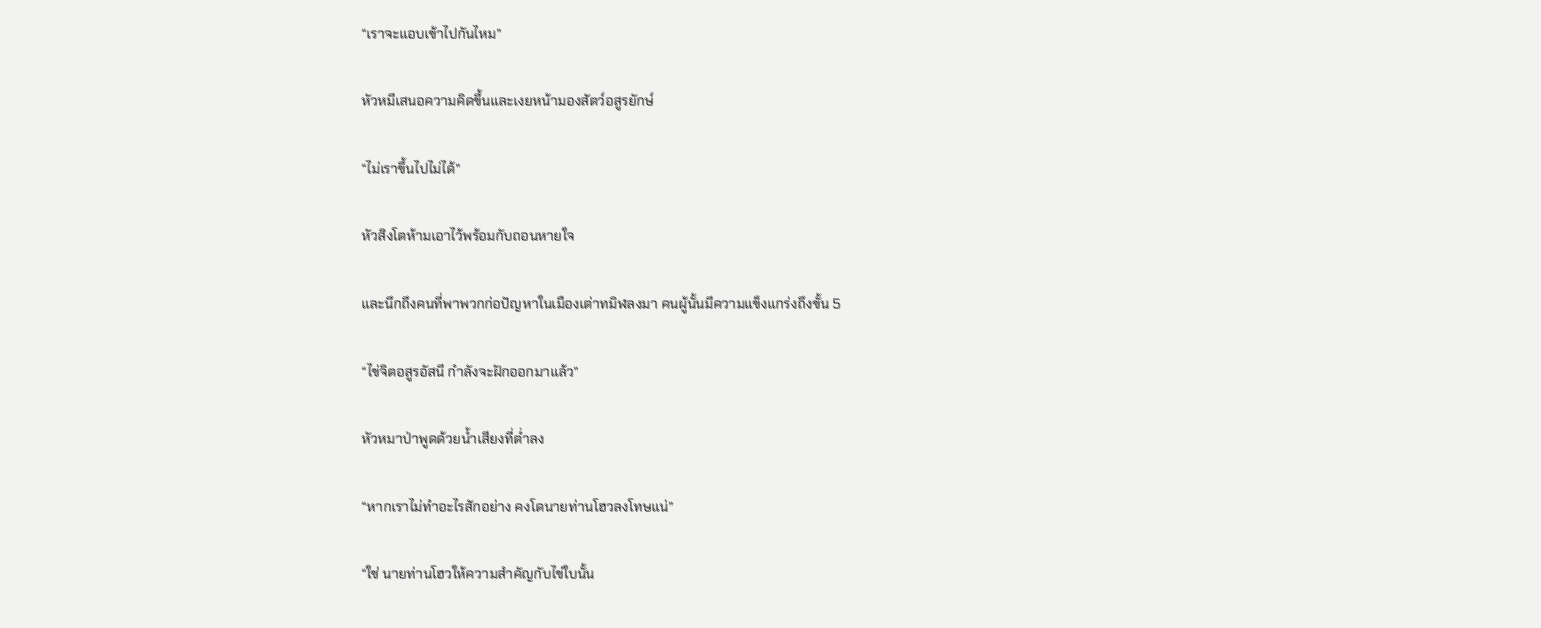“เราจะแอบเข้าไปกันไหม”

หัวหมีเสนอความคิดขึ้นและเงยหน้ามองสัตว์อสูรยักษ์

“ไม่เราขึ้นไปไม่ได้”

หัวสิงโตห้ามเอาไว้พร้อมกับถอนหายใจ

และนึกถึงคนที่พาพวกก่อปัญหาในเมืองเต่าทมิฬลงมา คนผู้นั้นมีความแข็งแกร่งถึงขั้น 5

“ไข่จิตอสูรอัสนี กำลังจะฝักออกมาแล้ว”

หัวหมาป่าพูดด้วยน้ำเสียงที่ต่ำลง

“หากเราไม่ทำอะไรสักอย่าง คงโดนายท่านโฮวลงโทษแน่”

“ใช่ นายท่านโฮวให้ความสำคัญกับไข่ใบนั้น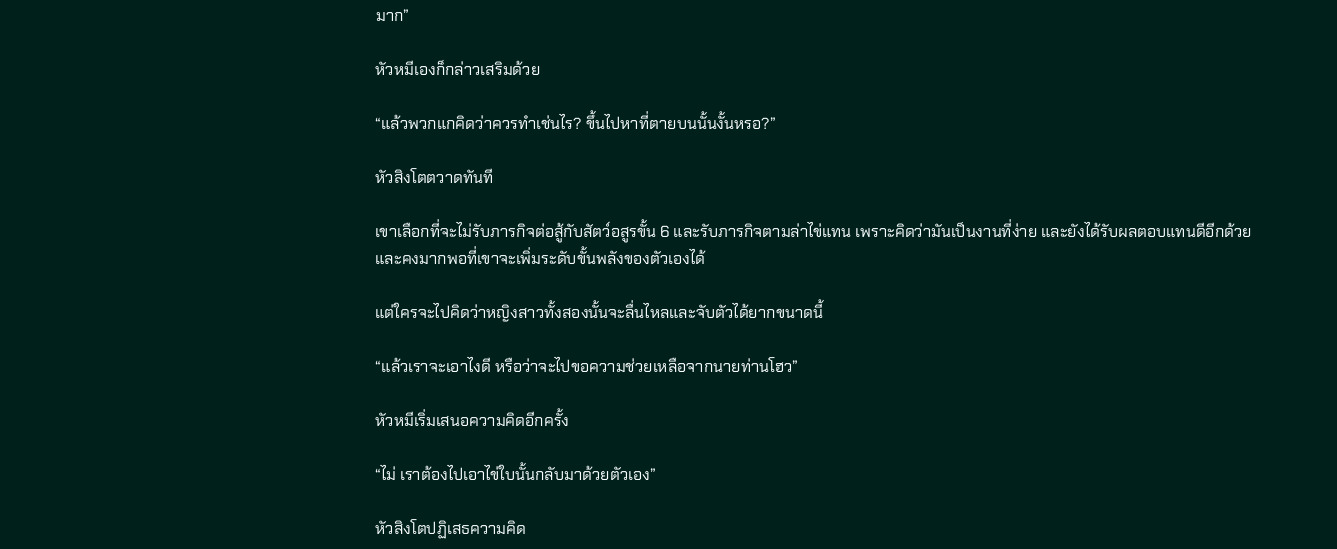มาก”

หัวหมีเองก็กล่าวเสริมด้วย

“แล้วพวกแกคิดว่าควรทำเช่นไร? ขึ้นไปหาที่ตายบนนั้นงั้นหรอ?”

หัวสิงโตตวาดทันที

เขาเลือกที่จะไม่รับภารกิจต่อสู้กับสัตว์อสูรขั้น 6 และรับภารกิจตามล่าไข่แทน เพราะคิดว่ามันเป็นงานที่ง่าย และยังได้รับผลตอบแทนดีอีกด้วย และคงมากพอที่เขาจะเพิ่มระดับขั้นพลังของตัวเองได้

แต่ใครจะไปคิดว่าหญิงสาวทั้งสองนั้นจะลื่นไหลและจับตัวได้ยากขนาดนี้

“แล้วเราจะเอาไงดี หรือว่าจะไปขอความช่วยเหลือจากนายท่านโฮว”

หัวหมีเริ่มเสนอความคิดอีกครั้ง

“ไม่ เราต้องไปเอาไข่ใบนั้นกลับมาด้วยตัวเอง”

หัวสิงโตปฏิเสธความคิด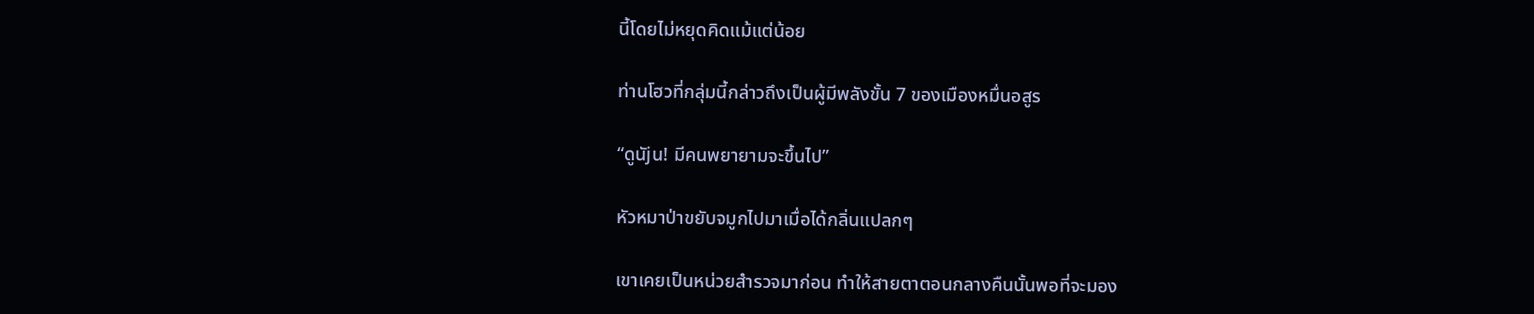นี้โดยไม่หยุดคิดแม้แต่น้อย

ท่านโฮวที่กลุ่มนี้กล่าวถึงเป็นผู้มีพลังขั้น 7 ของเมืองหมื่นอสูร

“ดูนัjน! มีคนพยายามจะขึ้นไป”

หัวหมาป่าขยับจมูกไปมาเมื่อได้กลิ่นแปลกๆ

เขาเคยเป็นหน่วยสำรวจมาก่อน ทำให้สายตาตอนกลางคืนนั้นพอที่จะมอง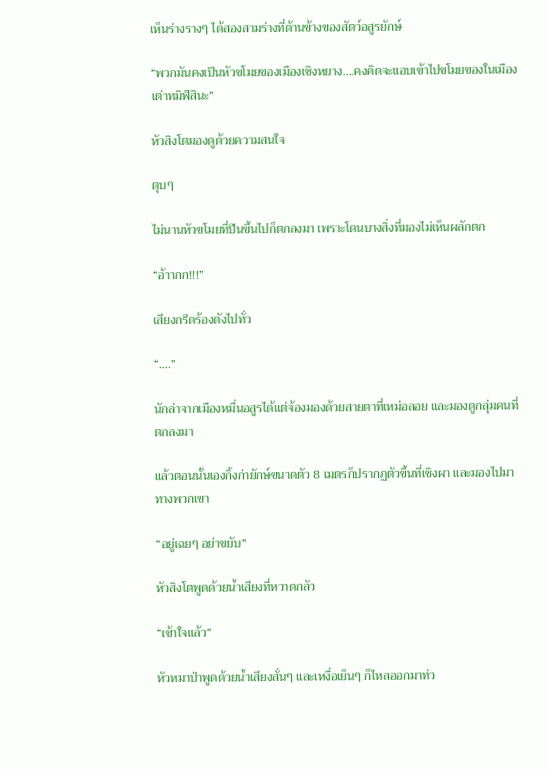เห็นร่างรางๆ ได้สองสามร่างที่ด้านข้างของสัตว์อสูรยักษ์

“พวกมันคงเป็นหัวขโมยของเมืองเซิงหยาง….คงคิดจะแอบเข้าไปขโมยของในเมืองเต่าทมิฬสินะ”

หัวสิงโตมองดูด้วยความสนใจ

ตุบๆ

ไม่นานหัวขโมยที่ปีนขึ้นไปก็ตกลงมา เพราะโดนบางสิ่งที่มองไม่เห็นผลักตก

“อ้าากก!!!”

เสียงกรีดร้องดังไปทั่ว

“....”

นักล่าจากเมืองหมื่นอสูรได้แต่จ้องมองด้วยสายตาที่เหม่อลอย และมองดูกลุ่มคนที่ตกลงมา

แล้วตอนนั้นเองกิ้งก่ายักษ์ขนาดตัว 8 เมตรก็ปรากฏตัวขึ้นที่เชิงผา และมองไปมาทางพวกเขา

“อยู่เฉยๆ อย่าขยับ”

หัวสิงโตพูดด้วยน้ำเสียงที่หวาดกลัว

“เข้าใจแล้ว”

หัวหมาป่าพูดด้วยน้ำเสียงสั่นๆ และเหงื่อเย็นๆ ก็ไหลออกมาท่ว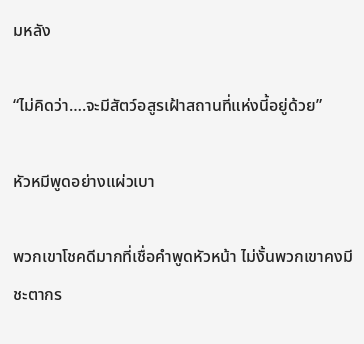มหลัง

“ไม่คิดว่า….จะมีสัตว์อสูรเฝ้าสถานที่แห่งนี้อยู่ด้วย”

หัวหมีพูดอย่างแผ่วเบา

พวกเขาโชคดีมากที่เชื่อคำพูดหัวหน้า ไม่งั้นพวกเขาคงมีชะตากร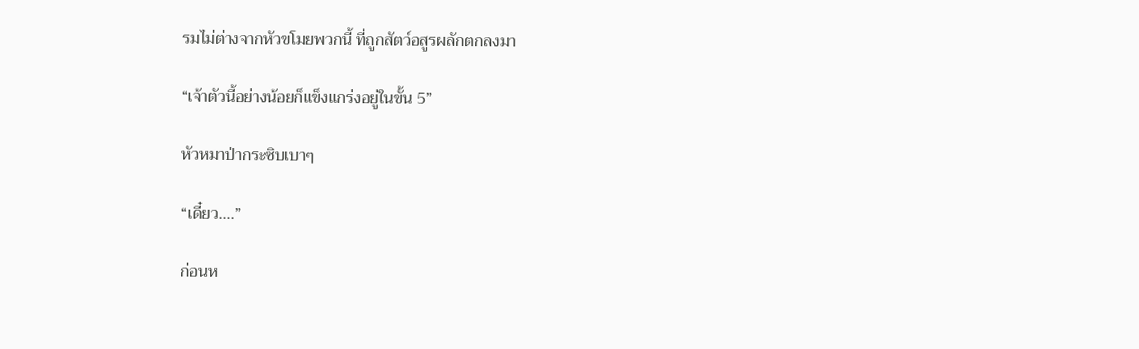รมไม่ต่างจากหัวขโมยพวกนี้ ที่ถูกสัตว์อสูรผลักตกลงมา

“เจ้าตัวนี้อย่างน้อยก็แข็งแกร่งอยู่ในขั้น 5”

หัวหมาป่ากระซิบเบาๆ

“เดี๋ยว….”

ก่อนห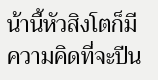น้านี้หัวสิงโตก็มีความคิดที่จะปีน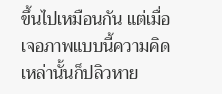ขึ้นไปเหมือนกัน แต่เมื่อเจอภาพแบบนี้ความคิดเหล่านั้นก็ปลิวหาย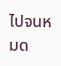ไปจนหมด